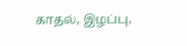காதல், இழப்பு,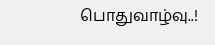பொதுவாழ்வு..!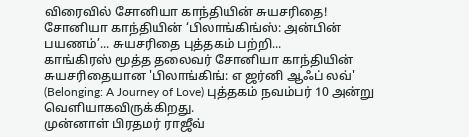விரைவில் சோனியா காந்தியின் சுயசரிதை!
சோனியா காந்தியின் ‘பிலாங்கிங்ஸ்: அன்பின் பயணம்’... சுயசரிதை புத்தகம் பற்றி...
காங்கிரஸ் மூத்த தலைவர் சோனியா காந்தியின் சுயசரிதையான 'பிலாங்கிங்: எ ஜர்னி ஆஃப் லவ்' (Belonging: A Journey of Love) புத்தகம் நவம்பர் 10 அன்று வெளியாகவிருக்கிறது.
முன்னாள் பிரதமர் ராஜீவ்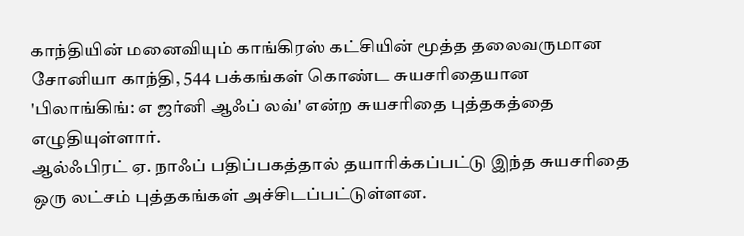காந்தியின் மனைவியும் காங்கிரஸ் கட்சியின் மூத்த தலைவருமான சோனியா காந்தி, 544 பக்கங்கள் கொண்ட சுயசரிதையான 'பிலாங்கிங்: எ ஜர்னி ஆஃப் லவ்' என்ற சுயசரிதை புத்தகத்தை எழுதியுள்ளார்.
ஆல்ஃபிரட் ஏ. நாஃப் பதிப்பகத்தால் தயாரிக்கப்பட்டு இந்த சுயசரிதை ஒரு லட்சம் புத்தகங்கள் அச்சிடப்பட்டுள்ளன.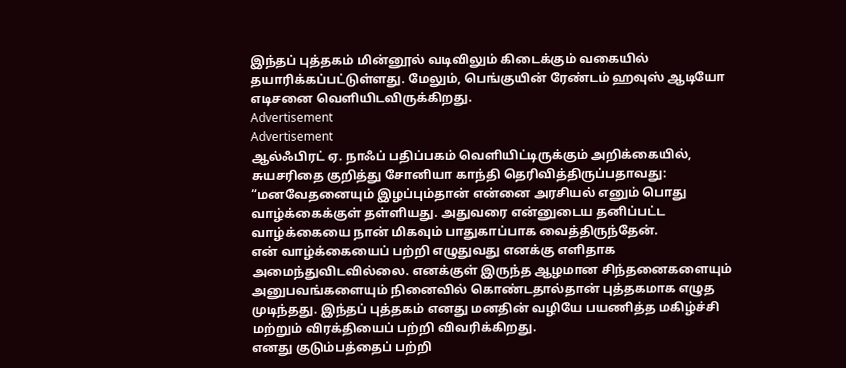இந்தப் புத்தகம் மின்னூல் வடிவிலும் கிடைக்கும் வகையில் தயாரிக்கப்பட்டுள்ளது. மேலும், பெங்குயின் ரேண்டம் ஹவுஸ் ஆடியோ எடிசனை வெளியிடவிருக்கிறது.
Advertisement
Advertisement
ஆல்ஃபிரட் ஏ. நாஃப் பதிப்பகம் வெளியிட்டிருக்கும் அறிக்கையில், சுயசரிதை குறித்து சோனியா காந்தி தெரிவித்திருப்பதாவது:
“மனவேதனையும் இழப்பும்தான் என்னை அரசியல் எனும் பொது வாழ்க்கைக்குள் தள்ளியது. அதுவரை என்னுடைய தனிப்பட்ட வாழ்க்கையை நான் மிகவும் பாதுகாப்பாக வைத்திருந்தேன்.
என் வாழ்க்கையைப் பற்றி எழுதுவது எனக்கு எளிதாக அமைந்துவிடவில்லை. எனக்குள் இருந்த ஆழமான சிந்தனைகளையும் அனுபவங்களையும் நினைவில் கொண்டதால்தான் புத்தகமாக எழுத முடிந்தது. இந்தப் புத்தகம் எனது மனதின் வழியே பயணித்த மகிழ்ச்சி மற்றும் விரக்தியைப் பற்றி விவரிக்கிறது.
எனது குடும்பத்தைப் பற்றி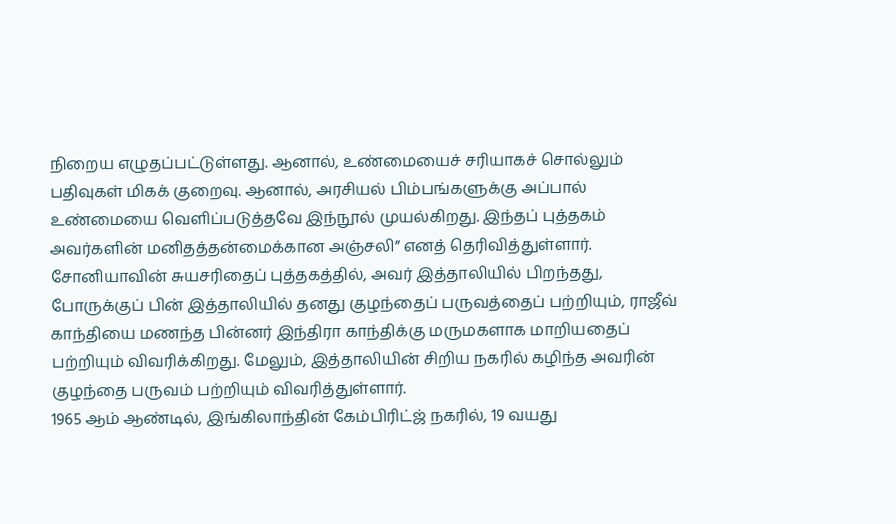நிறைய எழுதப்பட்டுள்ளது. ஆனால், உண்மையைச் சரியாகச் சொல்லும் பதிவுகள் மிகக் குறைவு. ஆனால், அரசியல் பிம்பங்களுக்கு அப்பால் உண்மையை வெளிப்படுத்தவே இந்நூல் முயல்கிறது. இந்தப் புத்தகம் அவர்களின் மனிதத்தன்மைக்கான அஞ்சலி” எனத் தெரிவித்துள்ளார்.
சோனியாவின் சுயசரிதைப் புத்தகத்தில், அவர் இத்தாலியில் பிறந்தது, போருக்குப் பின் இத்தாலியில் தனது குழந்தைப் பருவத்தைப் பற்றியும், ராஜீவ் காந்தியை மணந்த பின்னர் இந்திரா காந்திக்கு மருமகளாக மாறியதைப் பற்றியும் விவரிக்கிறது. மேலும், இத்தாலியின் சிறிய நகரில் கழிந்த அவரின் குழந்தை பருவம் பற்றியும் விவரித்துள்ளார்.
1965 ஆம் ஆண்டில், இங்கிலாந்தின் கேம்பிரிட்ஜ் நகரில், 19 வயது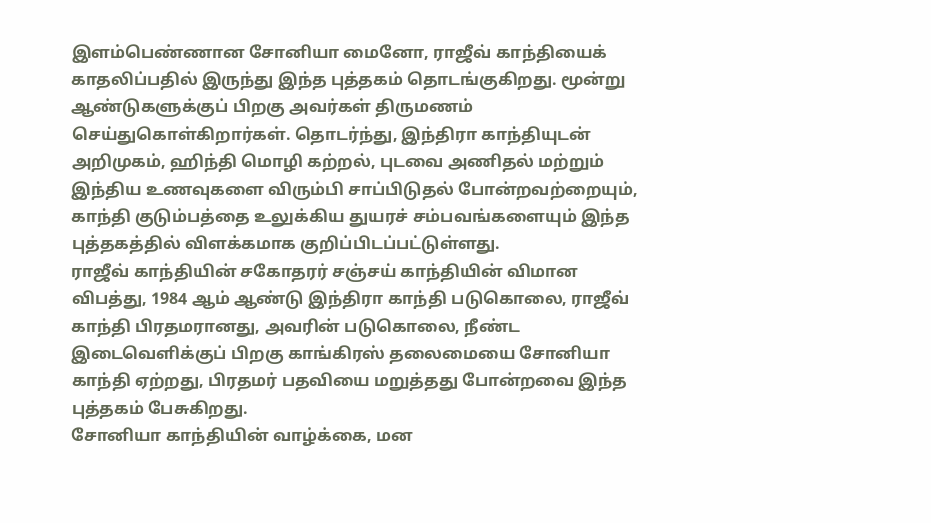இளம்பெண்ணான சோனியா மைனோ, ராஜீவ் காந்தியைக் காதலிப்பதில் இருந்து இந்த புத்தகம் தொடங்குகிறது. மூன்று ஆண்டுகளுக்குப் பிறகு அவர்கள் திருமணம் செய்துகொள்கிறார்கள். தொடர்ந்து, இந்திரா காந்தியுடன் அறிமுகம், ஹிந்தி மொழி கற்றல், புடவை அணிதல் மற்றும் இந்திய உணவுகளை விரும்பி சாப்பிடுதல் போன்றவற்றையும், காந்தி குடும்பத்தை உலுக்கிய துயரச் சம்பவங்களையும் இந்த புத்தகத்தில் விளக்கமாக குறிப்பிடப்பட்டுள்ளது.
ராஜீவ் காந்தியின் சகோதரர் சஞ்சய் காந்தியின் விமான விபத்து, 1984 ஆம் ஆண்டு இந்திரா காந்தி படுகொலை, ராஜீவ் காந்தி பிரதமரானது, அவரின் படுகொலை, நீண்ட இடைவெளிக்குப் பிறகு காங்கிரஸ் தலைமையை சோனியா காந்தி ஏற்றது, பிரதமர் பதவியை மறுத்தது போன்றவை இந்த புத்தகம் பேசுகிறது.
சோனியா காந்தியின் வாழ்க்கை, மன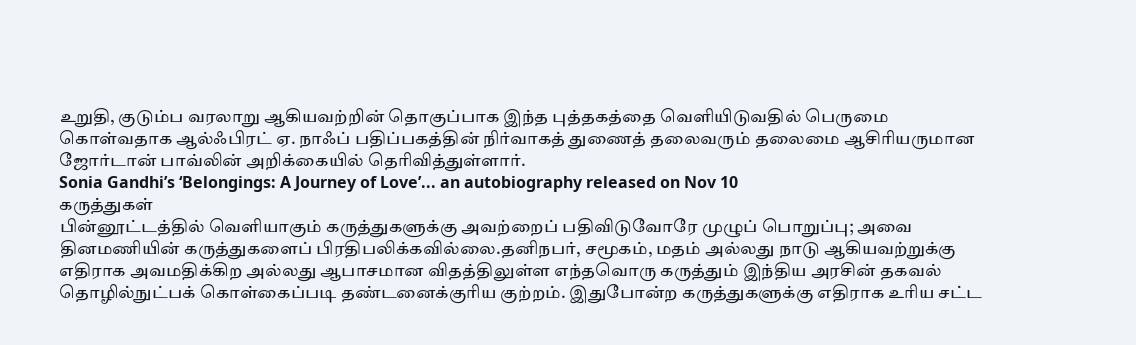உறுதி, குடும்ப வரலாறு ஆகியவற்றின் தொகுப்பாக இந்த புத்தகத்தை வெளியிடுவதில் பெருமை கொள்வதாக ஆல்ஃபிரட் ஏ. நாஃப் பதிப்பகத்தின் நிர்வாகத் துணைத் தலைவரும் தலைமை ஆசிரியருமான ஜோர்டான் பாவ்லின் அறிக்கையில் தெரிவித்துள்ளார்.
Sonia Gandhi’s ‘Belongings: A Journey of Love’... an autobiography released on Nov 10
கருத்துகள்
பின்னூட்டத்தில் வெளியாகும் கருத்துகளுக்கு அவற்றைப் பதிவிடுவோரே முழுப் பொறுப்பு; அவை தினமணியின் கருத்துகளைப் பிரதிபலிக்கவில்லை.தனிநபர், சமூகம், மதம் அல்லது நாடு ஆகியவற்றுக்கு எதிராக அவமதிக்கிற அல்லது ஆபாசமான விதத்திலுள்ள எந்தவொரு கருத்தும் இந்திய அரசின் தகவல் தொழில்நுட்பக் கொள்கைப்படி தண்டனைக்குரிய குற்றம். இதுபோன்ற கருத்துகளுக்கு எதிராக உரிய சட்ட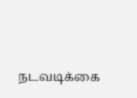நடவடிக்கை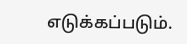எடுக்கப்படும்.